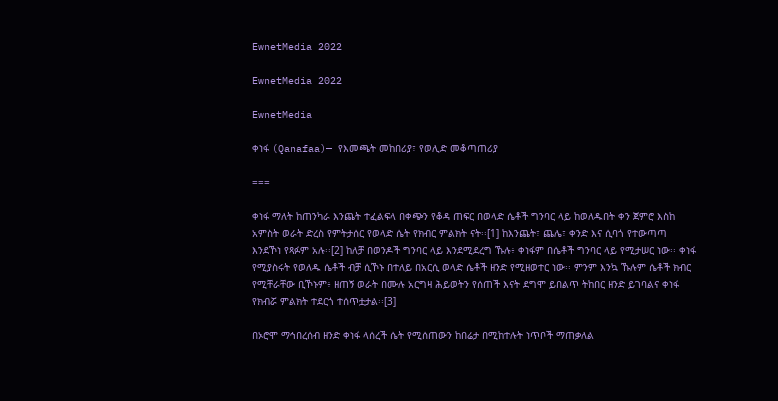EwnetMedia 2022

EwnetMedia 2022

EwnetMedia

ቀነፋ (Qanafaa)— የእመጫት መከበሪያ፣ የወሊድ መቆጣጠሪያ

===

ቀነፋ ማለት ከጠንካራ እንጨት ተፈልፍላ በቀጭን የቆዳ ጠፍር በወላድ ሴቶች ግንባር ላይ ከወለዱበት ቀን ጀምሮ እስከ አምስት ወራት ድረስ የምትታሰር የወላድ ሴት የክብር ምልክት ናት፡፡[1] ከእንጨት፣ ጨሌ፣ ቀንድ እና ሲባጎ የተውጣጣ እንደኾነ የጻፉም አሉ፡፡[2] ከለቻ በወንዶች ግንባር ላይ እንደሚደረግ ኹሉ፥ ቀነፋም በሴቶች ግንባር ላይ የሚታሠር ነው፡፡ ቀነፋ የሚያስሩት የወለዱ ሴቶች ብቻ ሲኾኑ በተለይ በአርሲ ወላድ ሴቶች ዘንድ የሚዘወተር ነው፡፡ ምንም እንኳ ኹሉም ሴቶች ክብር የሚቸራቸው ቢኾኑም፥ ዘጠኝ ወራት በሙሉ አርግዛ ሕይወትን የሰጠች እናት ደግሞ ይበልጥ ትከበር ዘንድ ይገባልና ቀነፋ የክብሯ ምልክት ተደርጎ ተሰጥቷታል፡፡[3]

በኦሮሞ ማኅበረሰብ ዘንድ ቀነፋ ላሰረች ሴት የሚሰጠውን ከበሬታ በሚከተሉት ነጥቦች ማጠቃለል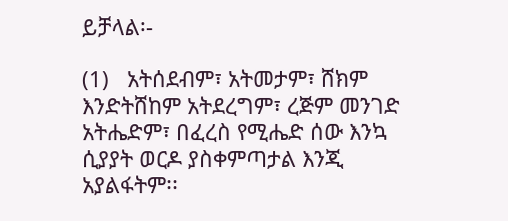ይቻላል፡-

(1)   አትሰደብም፣ አትመታም፣ ሸክም እንድትሸከም አትደረግም፣ ረጅም መንገድ አትሔድም፣ በፈረስ የሚሔድ ሰው እንኳ ሲያያት ወርዶ ያስቀምጣታል እንጂ አያልፋትም፡፡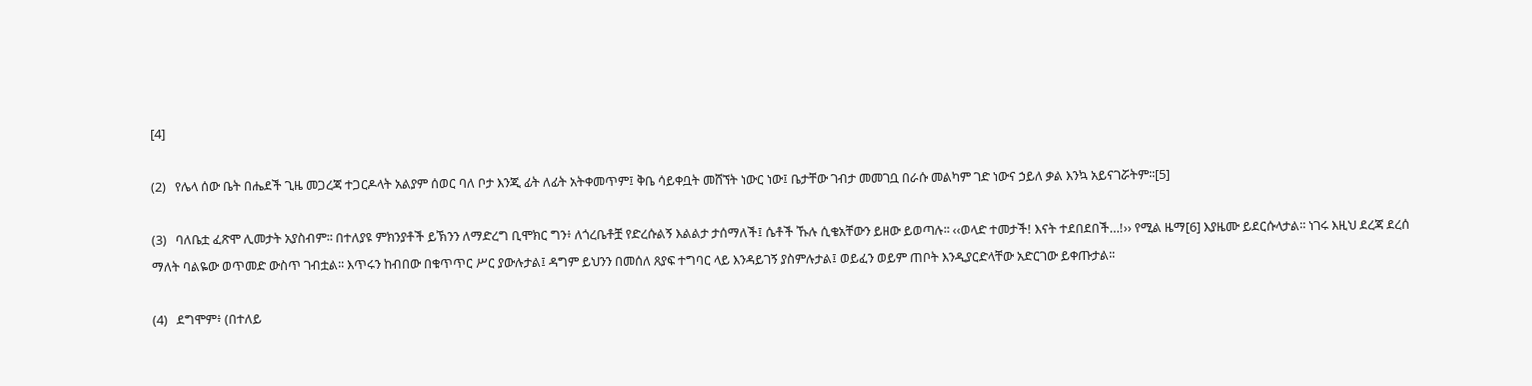[4]

(2)   የሌላ ሰው ቤት በሔደች ጊዜ መጋረጃ ተጋርዶላት አልያም ሰወር ባለ ቦታ እንጂ ፊት ለፊት አትቀመጥም፤ ቅቤ ሳይቀቧት መሸኘት ነውር ነው፤ ቤታቸው ገብታ መመገቧ በራሱ መልካም ገድ ነውና ኃይለ ቃል እንኳ አይናገሯትም፡፡[5]

(3)   ባለቤቷ ፈጽሞ ሊመታት አያስብም፡፡ በተለያዩ ምክንያቶች ይኽንን ለማድረግ ቢሞክር ግን፥ ለጎረቤቶቿ የድረሱልኝ እልልታ ታሰማለች፤ ሴቶች ኹሉ ሲቄአቸውን ይዘው ይወጣሉ፡፡ ‹‹ወላድ ተመታች! እናት ተደበደበች…!›› የሚል ዜማ[6] እያዜሙ ይደርሱላታል፡፡ ነገሩ እዚህ ደረጃ ደረሰ ማለት ባልዬው ወጥመድ ውስጥ ገብቷል፡፡ እጥሩን ከብበው በቁጥጥር ሥር ያውሉታል፤ ዳግም ይህንን በመሰለ ጸያፍ ተግባር ላይ እንዳይገኝ ያስምሉታል፤ ወይፈን ወይም ጠቦት እንዲያርድላቸው አድርገው ይቀጡታል፡፡

(4)   ደግሞም፥ (በተለይ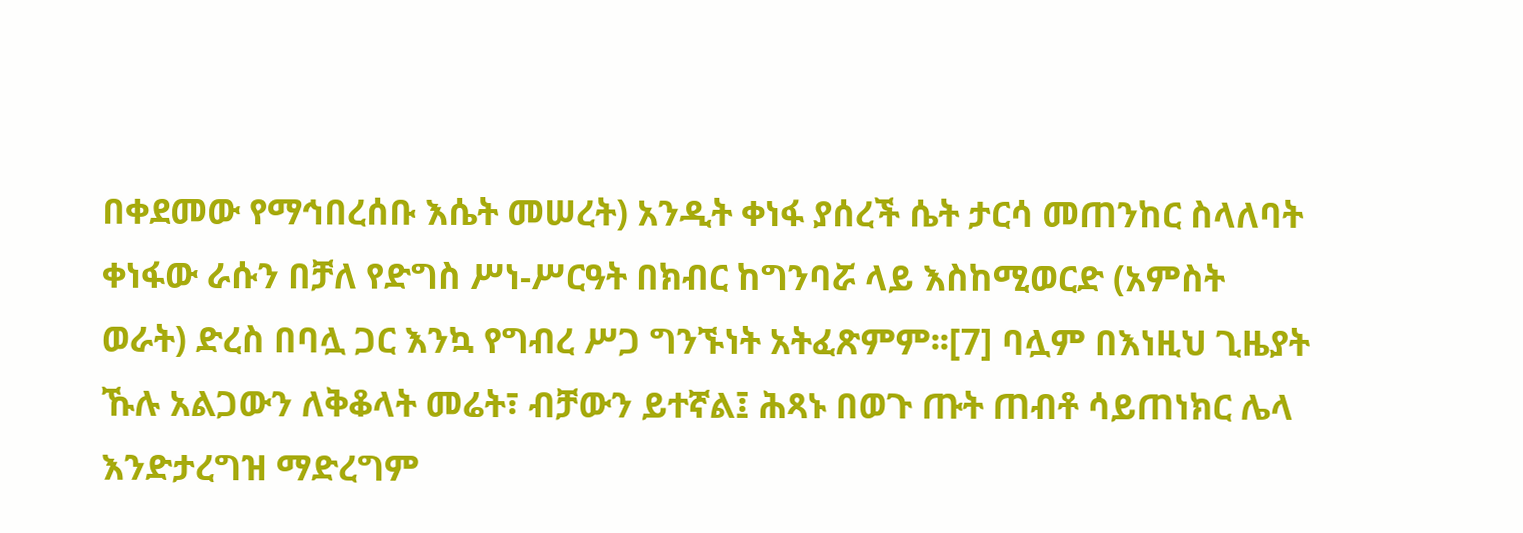በቀደመው የማኅበረሰቡ እሴት መሠረት) አንዲት ቀነፋ ያሰረች ሴት ታርሳ መጠንከር ስላለባት ቀነፋው ራሱን በቻለ የድግስ ሥነ-ሥርዓት በክብር ከግንባሯ ላይ እስከሚወርድ (አምስት ወራት) ድረስ በባሏ ጋር እንኳ የግብረ ሥጋ ግንኙነት አትፈጽምም፡፡[7] ባሏም በእነዚህ ጊዜያት ኹሉ አልጋውን ለቅቆላት መሬት፣ ብቻውን ይተኛል፤ ሕጻኑ በወጉ ጡት ጠብቶ ሳይጠነክር ሌላ እንድታረግዝ ማድረግም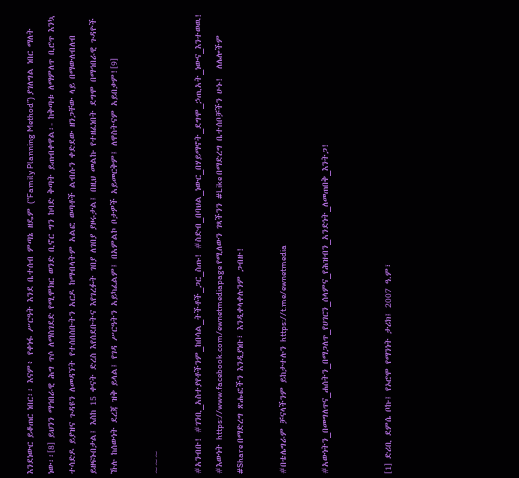እንደነውር ይቆጠር ነበር፡፡ እናም፥ የቀነፋ ሥርዓት እንደ ቤተሰብ ምጣኔ ዘዴም (“Family Planning Method”) ያገለግል ነበር ማለት ነው፡፡[8] ይህንን ማኅበራዊ ሕግ ጥሶ ለማስገደድ የሚሞክር ወንድ ቢኖር ግን ከባድ ቅጣት ይጠብቀዋል፡- ከቅጣቱ ለማምለጥ ቢሮጥ እንኳ ተሳድዶ ይያዝና ጉዳዩን ለመዳኘት የተሰበሰቡትን አርዶ ከማብላትም አልፎ ወጣቶች ልብሱን ቀድደው ዘንጋቸው ላይ በማውለብለብ ይዘፍኑበታል፤ እስከ 15 ቀናት ድረስ እየሰደቡትና እየገረፉት ገበያ ለገበያ ያዞሩታል፤ በዚህ መልኩ የተዘፈነበት ደግሞ በማኅበራዊ ጉዳዮች ኹሉ ከሰውነት ደረጃ ዝቅ ይላል፤ የገዳ ሥርዓትን አይካፈልም፤ በአምልኮ ቦታዎች አይመርቅም፤ ለዋስትናም አይበቃም![9]

~~~

#አንብቡ! #ገንቢ_አስተያየቶችንም_ከበሳል_ትችቶች_ጋር_ስጡ! #ስድብ_በባህል_ነውር_በሃይማኖት_ደግሞ_ኃጢአት_ነውና_እንተወዉ! #እውነት https://www.facebook.com/ewnetmediapage የሚለውን ገጻችንን #Like በማድረግ ቤተሰቦቻችን ሁኑ!  ለሌሎችም #Share በማድረግ ጽሑፎችን እንዲያነቡ፣ እንዲቀላቀሉንም ጋብዙ!

#በቴሌግራም ቻናላችንም ይከታተሉን https://t.me/ewnetmedia

#አውነትን_በመግለጥና_ሐሰትን_በማጋለጥ_የሀገርን_ሰላምና_የሕዝብን_አንድነት_ለመጠበቅ_እንትጋ!


[1] ድሪቢ ደምሴ ቦኩ፤ የኦሮሞ የማንነት ታሪክ፤ 2007 ዓ.ም፣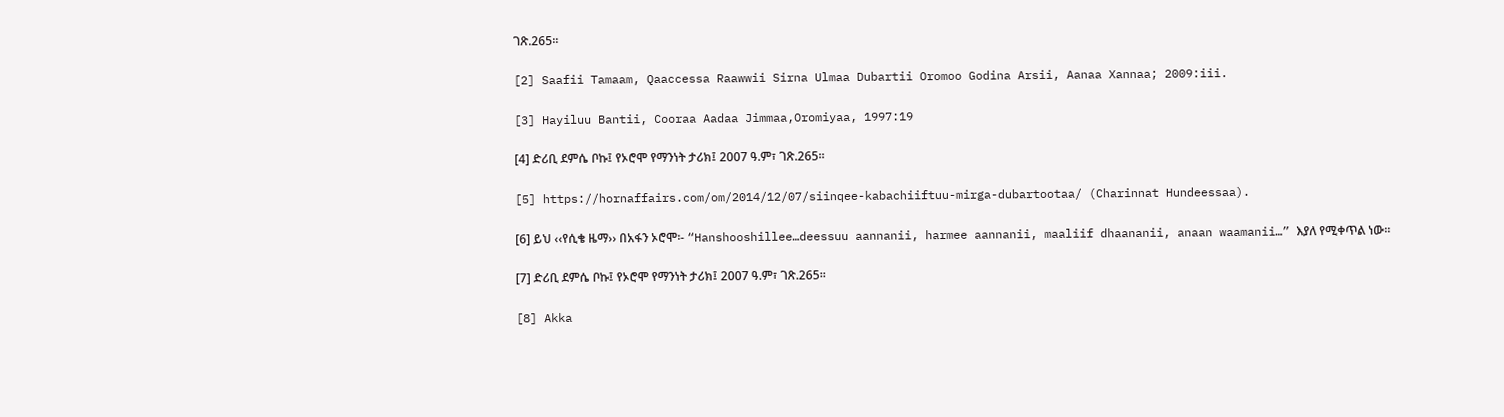ገጽ.265፡፡

[2] Saafii Tamaam, Qaaccessa Raawwii Sirna Ulmaa Dubartii Oromoo Godina Arsii, Aanaa Xannaa; 2009:iii.

[3] Hayiluu Bantii, Cooraa Aadaa Jimmaa,Oromiyaa, 1997:19

[4] ድሪቢ ደምሴ ቦኩ፤ የኦሮሞ የማንነት ታሪክ፤ 2007 ዓ.ም፣ ገጽ.265፡፡

[5] https://hornaffairs.com/om/2014/12/07/siinqee-kabachiiftuu-mirga-dubartootaa/ (Charinnat Hundeessaa).

[6] ይህ ‹‹የሲቄ ዜማ›› በአፋን ኦሮሞ፡- “Hanshooshillee…deessuu aannanii, harmee aannanii, maaliif dhaananii, anaan waamanii…” እያለ የሚቀጥል ነው፡፡

[7] ድሪቢ ደምሴ ቦኩ፤ የኦሮሞ የማንነት ታሪክ፤ 2007 ዓ.ም፣ ገጽ.265፡፡

[8] Akka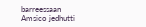barreessaan Amsico jedhutti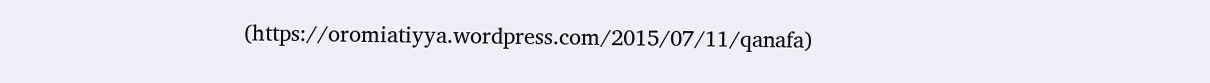(https://oromiatiyya.wordpress.com/2015/07/11/qanafa)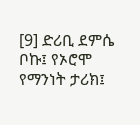[9] ድሪቢ ደምሴ ቦኩ፤ የኦሮሞ የማንነት ታሪክ፤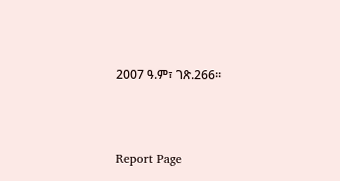2007 ዓ.ም፣ ገጽ.266፡፡



Report Page